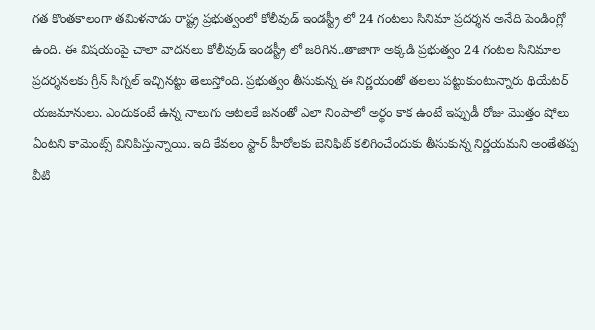గత కొంతకాలంగా తమిళనాడు రాష్ట్ర ప్రభుత్వంలో కోలీవుడ్ ఇండస్ట్రీ లో 24 గంటలు సినిమా ప్రదర్శన అనేది పెండింగ్లో ఉంది. ఈ విషయంపై చాలా వాదనలు కోలీవుడ్ ఇండస్ట్రీ లో జరిగిన..తాజాగా అక్కడి ప్రభుత్వం 24 గంటల సినిమాల ప్రదర్శనలకు గ్రీన్ సిగ్నల్ ఇచ్చినట్టు తెలుస్తోంది. ప్రభుత్వం తీసుకున్న ఈ నిర్ణయంతో తలలు పట్టుకుంటున్నారు థియేటర్ యజమానులు. ఎందుకంటే ఉన్న నాలుగు ఆటలకే జనంతో ఎలా నింపాలో అర్థం కాక ఉంటే ఇప్పుడీ రోజు మొత్తం షోలు ఏంటని కామెంట్స్ వినిపిస్తున్నాయి. ఇది కేవలం స్టార్ హీరోలకు బెనిఫిట్ కలిగించేందుకు తీసుకున్న నిర్ణయమని అంతేతప్ప వీటి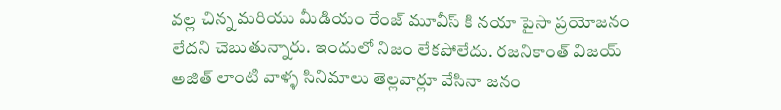వల్ల చిన్న మరియు మీడియం రేంజ్ మూవీస్ కి నయా పైసా ప్రయోజనం లేదని చెబుతున్నారు. ఇందులో నిజం లేకపోలేదు. రజనికాంత్ విజయ్ అజిత్ లాంటి వాళ్ళ సినిమాలు తెల్లవార్లూ వేసినా జనం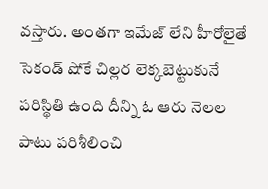వస్తారు. అంతగా ఇమేజ్ లేని హీరోలైతే సెకండ్ షోకే చిల్లర లెక్కబెట్టుకునే పరిస్థితి ఉంది దీన్ని ఓ ఆరు నెలల పాటు పరిశీలించి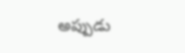అప్పుడు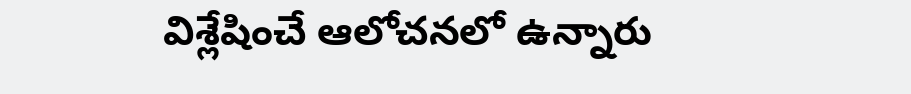విశ్లేషించే ఆలోచనలో ఉన్నారు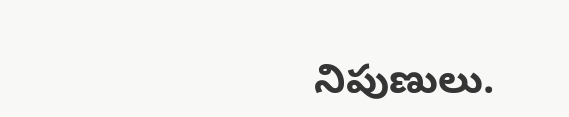నిపుణులు.